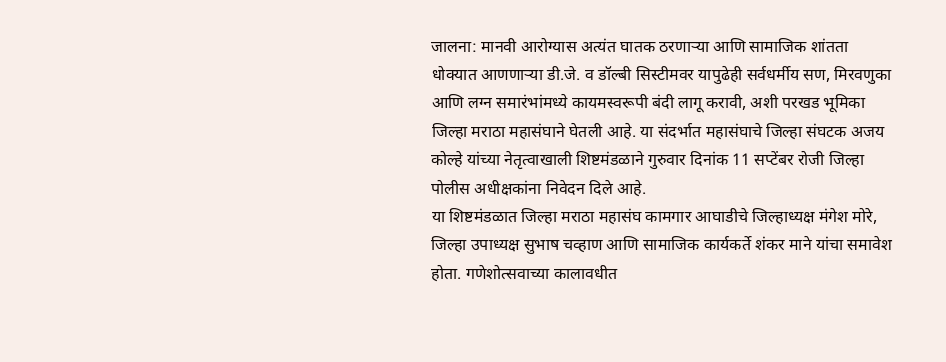जालना: मानवी आरोग्यास अत्यंत घातक ठरणाऱ्या आणि सामाजिक शांतता धोक्यात आणणाऱ्या डी.जे. व डॉल्बी सिस्टीमवर यापुढेही सर्वधर्मीय सण, मिरवणुका आणि लग्न समारंभांमध्ये कायमस्वरूपी बंदी लागू करावी, अशी परखड भूमिका जिल्हा मराठा महासंघाने घेतली आहे. या संदर्भात महासंघाचे जिल्हा संघटक अजय कोल्हे यांच्या नेतृत्वाखाली शिष्टमंडळाने गुरुवार दिनांक 11 सप्टेंबर रोजी जिल्हा पोलीस अधीक्षकांना निवेदन दिले आहे.
या शिष्टमंडळात जिल्हा मराठा महासंघ कामगार आघाडीचे जिल्हाध्यक्ष मंगेश मोरे, जिल्हा उपाध्यक्ष सुभाष चव्हाण आणि सामाजिक कार्यकर्ते शंकर माने यांचा समावेश होता. गणेशोत्सवाच्या कालावधीत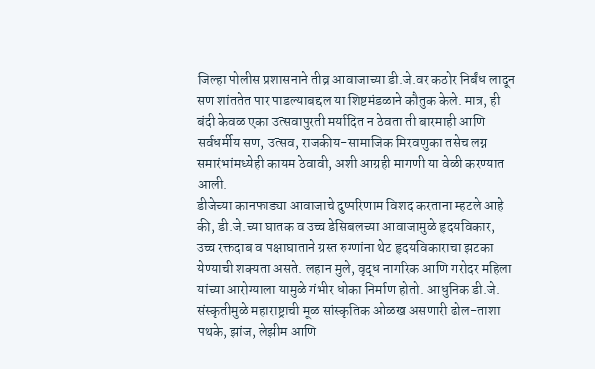जिल्हा पोलीस प्रशासनाने तीव्र आवाजाच्या डी.जे.वर कठोर निर्बंध लादून सण शांततेत पार पाडल्याबद्दल या शिष्टमंडळाने कौतुक केले. मात्र, ही बंदी केवळ एका उत्सवापुरती मर्यादित न ठेवता ती बारमाही आणि सर्वधर्मीय सण, उत्सव, राजकीय-सामाजिक मिरवणुका तसेच लग्न समारंभांमध्येही कायम ठेवावी, अशी आग्रही मागणी या वेळी करण्यात आली.
डीजेच्या कानफाड्या आवाजाचे दुष्परिणाम विशद करताना म्हटले आहे की, डी.जे.च्या घातक व उच्च डेसिबलच्या आवाजामुळे हृदयविकार, उच्च रक्तदाब व पक्षाघाताने ग्रस्त रुग्णांना थेट हृदयविकाराचा झटका येण्याची शक्यता असते. लहान मुले, वृद्ध नागरिक आणि गरोदर महिला यांच्या आरोग्याला यामुळे गंभीर धोका निर्माण होतो. आधुनिक डी.जे. संस्कृतीमुळे महाराष्ट्राची मूळ सांस्कृतिक ओळख असणारी ढोल-ताशा पथके, झांज, लेझीम आणि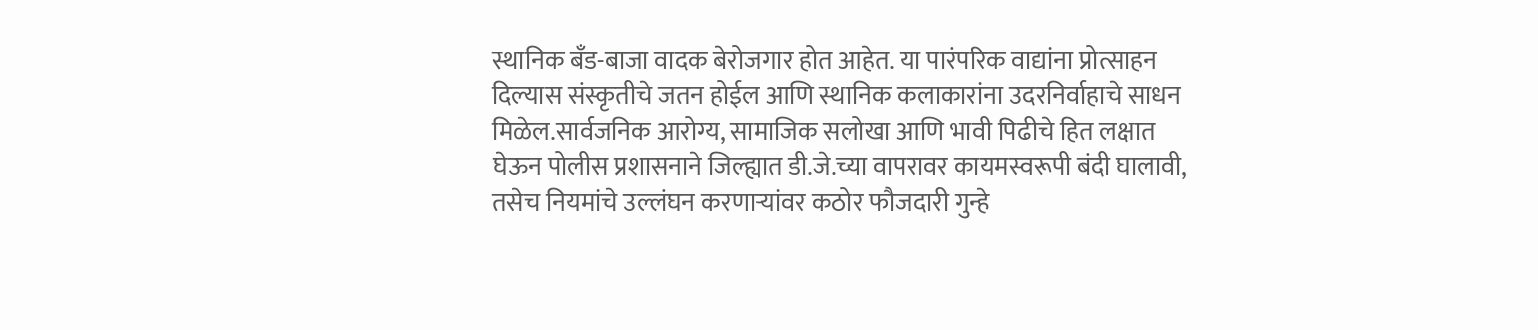स्थानिक बँड-बाजा वादक बेरोजगार होत आहेत. या पारंपरिक वाद्यांना प्रोत्साहन दिल्यास संस्कृतीचे जतन होईल आणि स्थानिक कलाकारांना उदरनिर्वाहाचे साधन मिळेल.सार्वजनिक आरोग्य, सामाजिक सलोखा आणि भावी पिढीचे हित लक्षात घेऊन पोलीस प्रशासनाने जिल्ह्यात डी.जे.च्या वापरावर कायमस्वरूपी बंदी घालावी, तसेच नियमांचे उल्लंघन करणाऱ्यांवर कठोर फौजदारी गुन्हे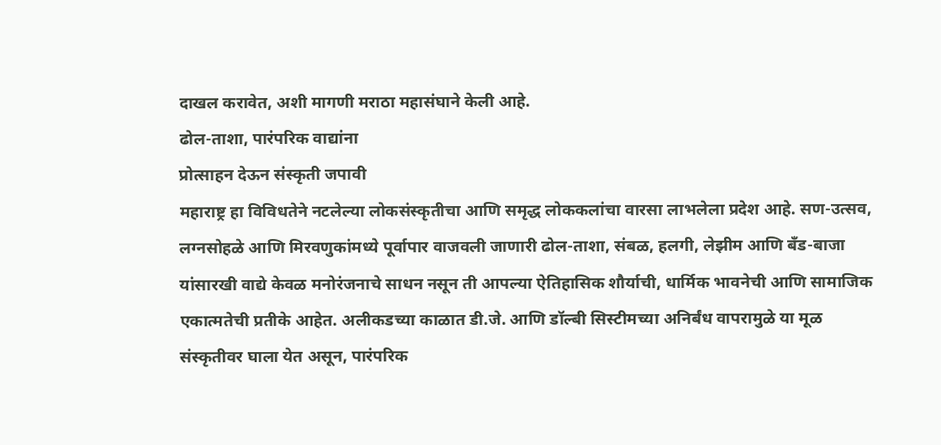दाखल करावेत, अशी मागणी मराठा महासंघाने केली आहे.
ढोल-ताशा, पारंपरिक वाद्यांना
प्रोत्साहन देऊन संस्कृती जपावी
महाराष्ट्र हा विविधतेने नटलेल्या लोकसंस्कृतीचा आणि समृद्ध लोककलांचा वारसा लाभलेला प्रदेश आहे. सण-उत्सव, लग्नसोहळे आणि मिरवणुकांमध्ये पूर्वापार वाजवली जाणारी ढोल-ताशा, संबळ, हलगी, लेझीम आणि बँड-बाजा यांसारखी वाद्ये केवळ मनोरंजनाचे साधन नसून ती आपल्या ऐतिहासिक शौर्याची, धार्मिक भावनेची आणि सामाजिक एकात्मतेची प्रतीके आहेत. अलीकडच्या काळात डी.जे. आणि डॉल्बी सिस्टीमच्या अनिर्बंध वापरामुळे या मूळ संस्कृतीवर घाला येत असून, पारंपरिक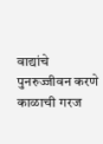वाद्यांचे पुनरुज्जीवन करणे काळाची गरज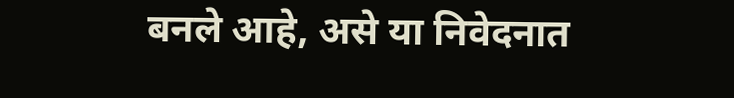बनले आहे, असे या निवेदनात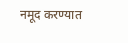नमूद करण्यात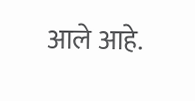आले आहे.